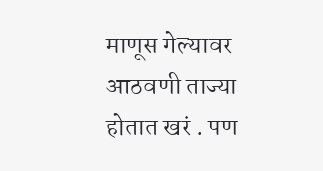माणूस गेल्यावर आठवणी ताज्या होतात खरं . पण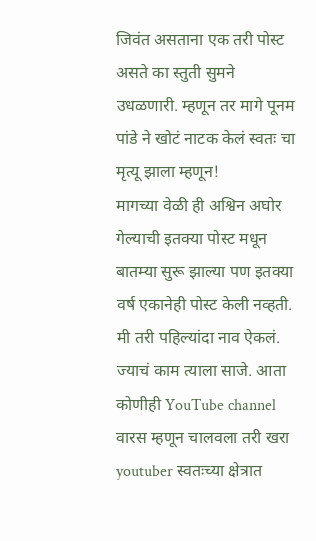जिवंत असताना एक तरी पोस्ट असते का स्तुती सुमने उधळणारी. म्हणून तर मागे पूनम पांडे ने खोटं नाटक केलं स्वतः चा मृत्यू झाला म्हणून!
मागच्या वेळी ही अश्विन अघोर गेल्याची इतक्या पोस्ट मधून बातम्या सुरू झाल्या पण इतक्या वर्ष एकानेही पोस्ट केली नव्हती. मी तरी पहिल्यांदा नाव ऐकलं.
ज्याचं काम त्याला साजे. आता कोणीही YouTube channel वारस म्हणून चालवला तरी खरा youtuber स्वतःच्या क्षेत्रात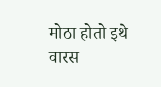मोठा होतो इथे वारस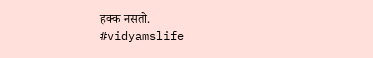हक्क नसतो.
#vidyamslife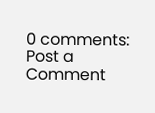0 comments:
Post a Comment